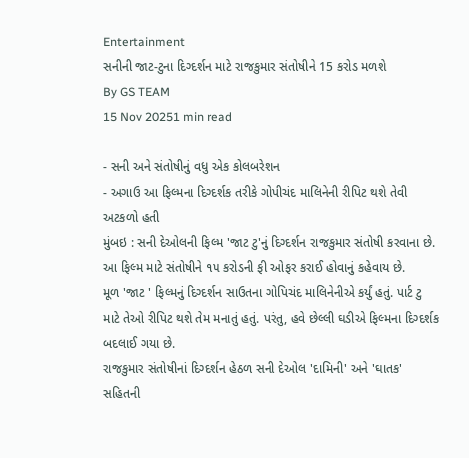Entertainment
સનીની જાટ-ટુના દિગ્દર્શન માટે રાજકુમાર સંતોષીને 15 કરોડ મળશે
By GS TEAM
15 Nov 20251 min read

- સની અને સંતોષીનું વધુ એક કોલબરેશન
- અગાઉ આ ફિલ્મના દિગ્દર્શક તરીકે ગોપીચંદ માલિનેની રીપિટ થશે તેવી અટકળો હતી
મુંબઇ : સની દેઓલની ફિલ્મ 'જાટ ટુ'નું દિગ્દર્શન રાજકુમાર સંતોષી કરવાના છે. આ ફિલ્મ માટે સંતોષીને ૧૫ કરોડની ફી ઓફર કરાઈ હોવાનું કહેવાય છે.
મૂળ 'જાટ ' ફિલ્મનું દિગ્દર્શન સાઉતના ગોપિચંદ માલિનેનીએ કર્યું હતું. પાર્ટ ટુ માટે તેઓ રીપિટ થશે તેમ મનાતું હતું. પરંતુ, હવે છેલ્લી ઘડીએ ફિલ્મના દિગ્દર્શક બદલાઈ ગયા છે.
રાજકુમાર સંતોષીનાં દિગ્દર્શન હેઠળ સની દેઓલ 'દામિની' અને 'ઘાતક' સહિતની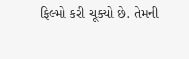ફિલ્મો કરી ચૂક્યો છે. તેમની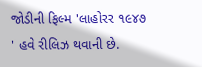જોડીની ફિલ્મ 'લાહોરર ૧૯૪૭ ' હવે રીલિઝ થવાની છે.